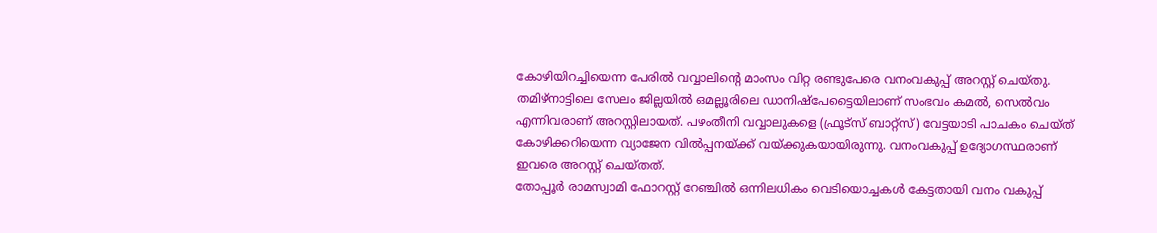കോഴിയിറച്ചിയെന്ന പേരിൽ വവ്വാലിന്റെ മാംസം വിറ്റ രണ്ടുപേരെ വനംവകുപ്പ് അറസ്റ്റ് ചെയ്തു. തമിഴ്നാട്ടിലെ സേലം ജില്ലയിൽ ഒമല്ലൂരിലെ ഡാനിഷ്പേട്ടൈയിലാണ് സംഭവം കമൽ, സെൽവം എന്നിവരാണ് അറസ്റ്റിലായത്. പഴംതീനി വവ്വാലുകളെ (ഫ്രൂട്സ് ബാറ്റ്സ്) വേട്ടയാടി പാചകം ചെയ്ത് കോഴിക്കറിയെന്ന വ്യാജേന വിൽപ്പനയ്ക്ക് വയ്ക്കുകയായിരുന്നു. വനംവകുപ്പ് ഉദ്യോഗസ്ഥരാണ് ഇവരെ അറസ്റ്റ് ചെയ്തത്.
തോപ്പൂർ രാമസ്വാമി ഫോറസ്റ്റ് റേഞ്ചിൽ ഒന്നിലധികം വെടിയൊച്ചകൾ കേട്ടതായി വനം വകുപ്പ്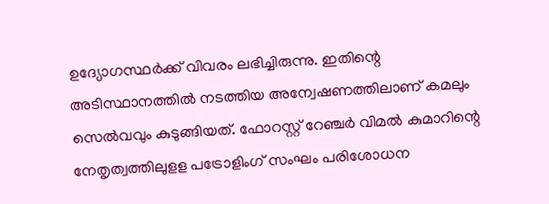ഉദ്യോഗസ്ഥർക്ക് വിവരം ലഭിച്ചിരുന്നു. ഇതിന്റെ അടിസ്ഥാനത്തിൽ നടത്തിയ അന്വേഷണത്തിലാണ് കമലും സെൽവവും കുടുങ്ങിയത്. ഫോറസ്റ്റ് റേഞ്ചർ വിമൽ കുമാറിന്റെ നേതൃത്വത്തിലുളള പട്രോളിംഗ് സംഘം പരിശോധന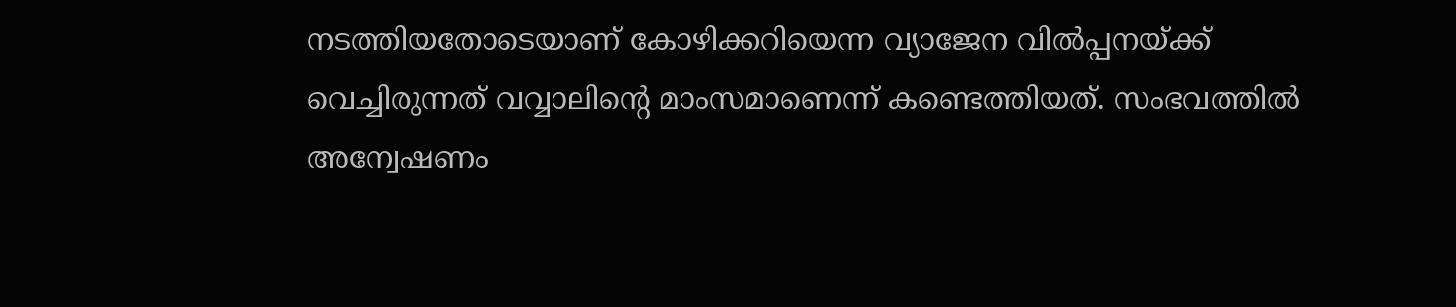നടത്തിയതോടെയാണ് കോഴിക്കറിയെന്ന വ്യാജേന വിൽപ്പനയ്ക്ക് വെച്ചിരുന്നത് വവ്വാലിന്റെ മാംസമാണെന്ന് കണ്ടെത്തിയത്. സംഭവത്തിൽ അന്വേഷണം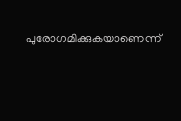പുരോഗമിക്കുകയാണെന്ന്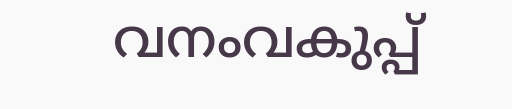വനംവകുപ്പ്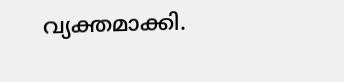വ്യക്തമാക്കി.